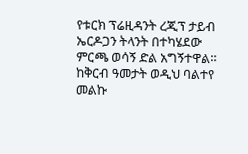የቱርክ ፕሬዚዳንት ረጂፕ ታይብ ኤርዶጋን ትላንት በተካሄደው ምርጫ ወሳኝ ድል አግኝተዋል። ከቅርብ ዓመታት ወዲህ ባልተየ መልኩ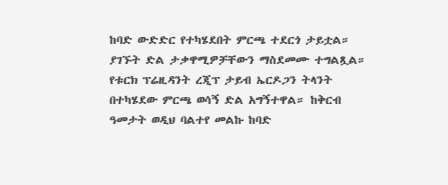ከባድ ውድድር የተካሄደበት ምርጫ ተደርጎ ታይቷል። ያገኙት ድል ታቃዋሚዎቻቸውን ማስደመሙ ተግልጿል።
የቱርክ ፕሬዚዳንት ረጂፕ ታይብ ኤርዶጋን ትላንት በተካሄደው ምርጫ ወሳኝ ድል አግኝተዋል። ከቅርብ ዓመታት ወዲህ ባልተየ መልኩ ከባድ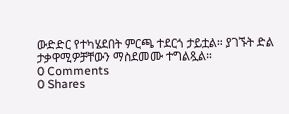ውድድር የተካሄደበት ምርጫ ተደርጎ ታይቷል። ያገኙት ድል ታቃዋሚዎቻቸውን ማስደመሙ ተግልጿል።
0 Comments
0 Shares